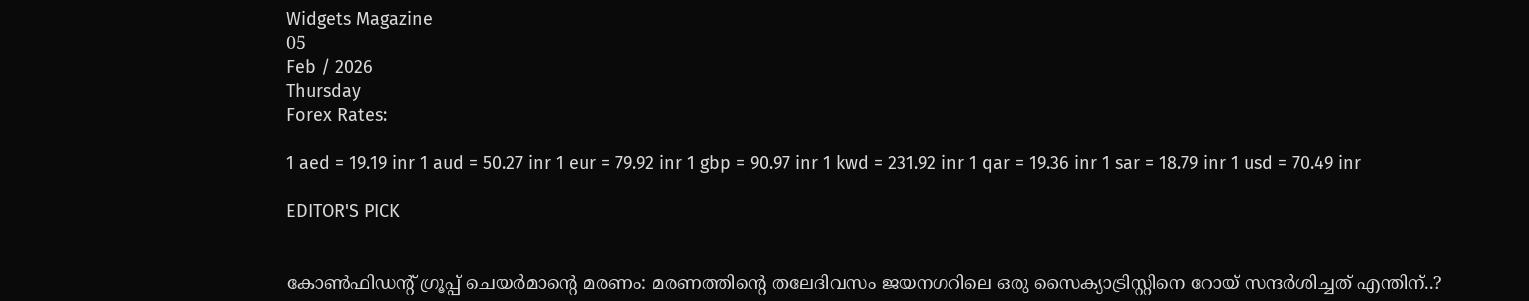Widgets Magazine
05
Feb / 2026
Thursday
Forex Rates:

1 aed = 19.19 inr 1 aud = 50.27 inr 1 eur = 79.92 inr 1 gbp = 90.97 inr 1 kwd = 231.92 inr 1 qar = 19.36 inr 1 sar = 18.79 inr 1 usd = 70.49 inr

EDITOR'S PICK


കോൺഫിഡന്റ് ഗ്രൂപ്പ് ചെയർമാന്റെ മരണം: മരണത്തിന്റെ തലേദിവസം ജയനഗറിലെ ഒരു സൈക്യാട്രിസ്റ്റിനെ റോയ് സന്ദർശിച്ചത് എന്തിന്..?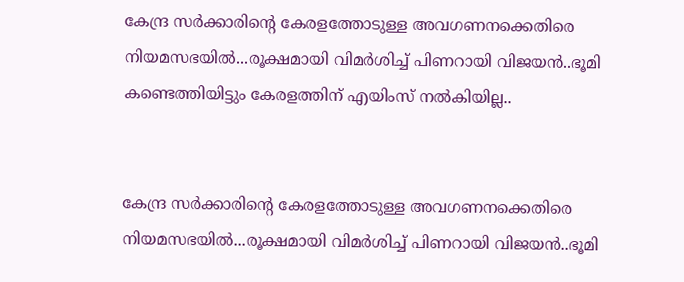കേന്ദ്ര സർക്കാരിന്റെ കേരളത്തോടുള്ള അവഗണനക്കെതിരെ നിയമസഭയിൽ...രൂക്ഷമായി വിമർശിച്ച് പിണറായി വിജയൻ..ഭൂമി കണ്ടെത്തിയിട്ടും കേരളത്തിന് എയിംസ് നൽകിയില്ല..


കേന്ദ്ര സർക്കാരിന്റെ കേരളത്തോടുള്ള അവഗണനക്കെതിരെ നിയമസഭയിൽ...രൂക്ഷമായി വിമർശിച്ച് പിണറായി വിജയൻ..ഭൂമി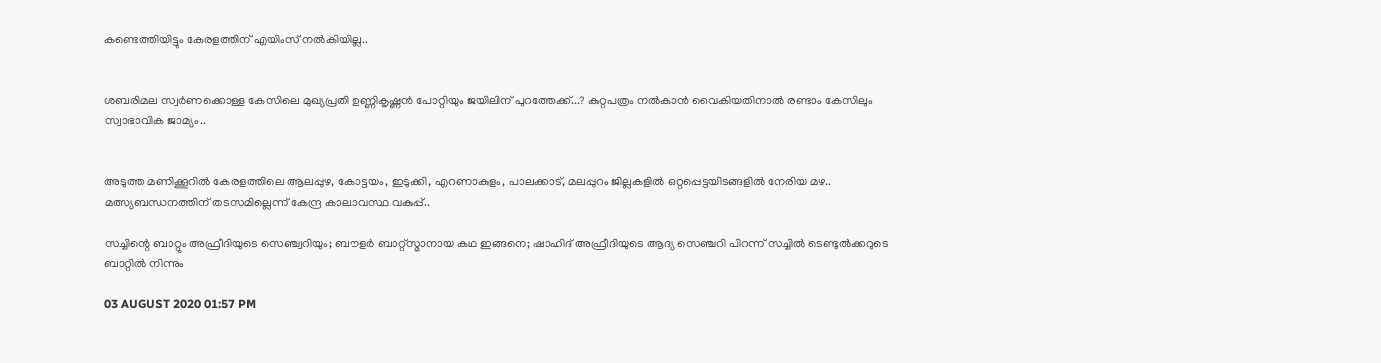കണ്ടെത്തിയിട്ടും കേരളത്തിന് എയിംസ് നൽകിയില്ല..


ശബരിമല സ്വർണക്കൊള്ള കേസിലെ മുഖ്യപ്രതി ഉണ്ണികൃഷ്ണൻ പോറ്റിയും ജയിലിന് പുറത്തേക്ക്...? കുറ്റപത്രം നൽകാൻ വൈകിയതിനാൽ രണ്ടാം കേസിലും സ്വാഭാവിക ജാമ്യം..


അടുത്ത മണിക്കൂറിൽ കേരളത്തിലെ ആലപ്പുഴ, കോട്ടയം, ഇടുക്കി, എറണാകുളം, പാലക്കാട്, മലപ്പുറം ജില്ലകളിൽ ഒറ്റപ്പെട്ടയിടങ്ങളിൽ നേരിയ മഴ.. മത്സ്യബന്ധനത്തിന് തടസമില്ലെന്ന് കേന്ദ്ര കാലാവസ്ഥ വകുപ്പ്..

സച്ചിന്റെ ബാറ്റും അഫ്രീദിയുടെ സെഞ്ച്വറിയും; ബൗളര്‍ ബാറ്റ്‌സ്മാനായ കഥ ഇങ്ങനെ; ഷാഹിദ് അഫ്രീദിയുടെ ആദ്യ സെഞ്ചറി പിറന്ന് സച്ചില്‍ ടെണ്ടുല്‍ക്കറുടെ ബാറ്റില്‍ നിന്നും

03 AUGUST 2020 01:57 PM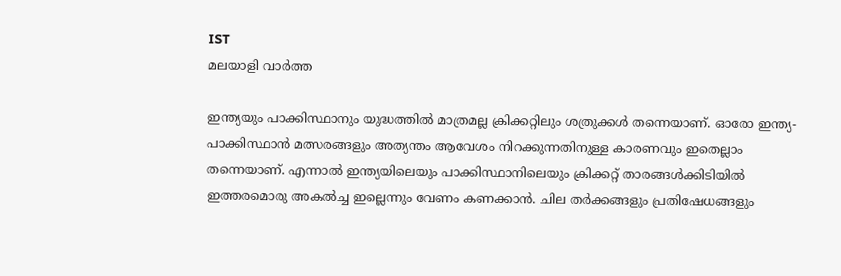IST
മലയാളി വാര്‍ത്ത

ഇന്ത്യയും പാക്കിസ്ഥാനും യുദ്ധത്തില്‍ മാത്രമല്ല ക്രിക്കറ്റിലും ശത്രുക്കള്‍ തന്നെയാണ്. ഓരോ ഇന്ത്യ- പാക്കിസ്ഥാന്‍ മത്സരങ്ങളും അത്യന്തം ആവേശം നിറക്കുന്നതിനുള്ള കാരണവും ഇതെല്ലാം തന്നെയാണ്. എന്നാല്‍ ഇന്ത്യയിലെയും പാക്കിസ്ഥാനിലെയും ക്രിക്കറ്റ് താരങ്ങള്‍ക്കിടിയില്‍ ഇത്തരമൊരു അകല്‍ച്ച ഇല്ലെന്നും വേണം കണക്കാന്‍. ചില തര്‍ക്കങ്ങളും പ്രതിഷേധങ്ങളും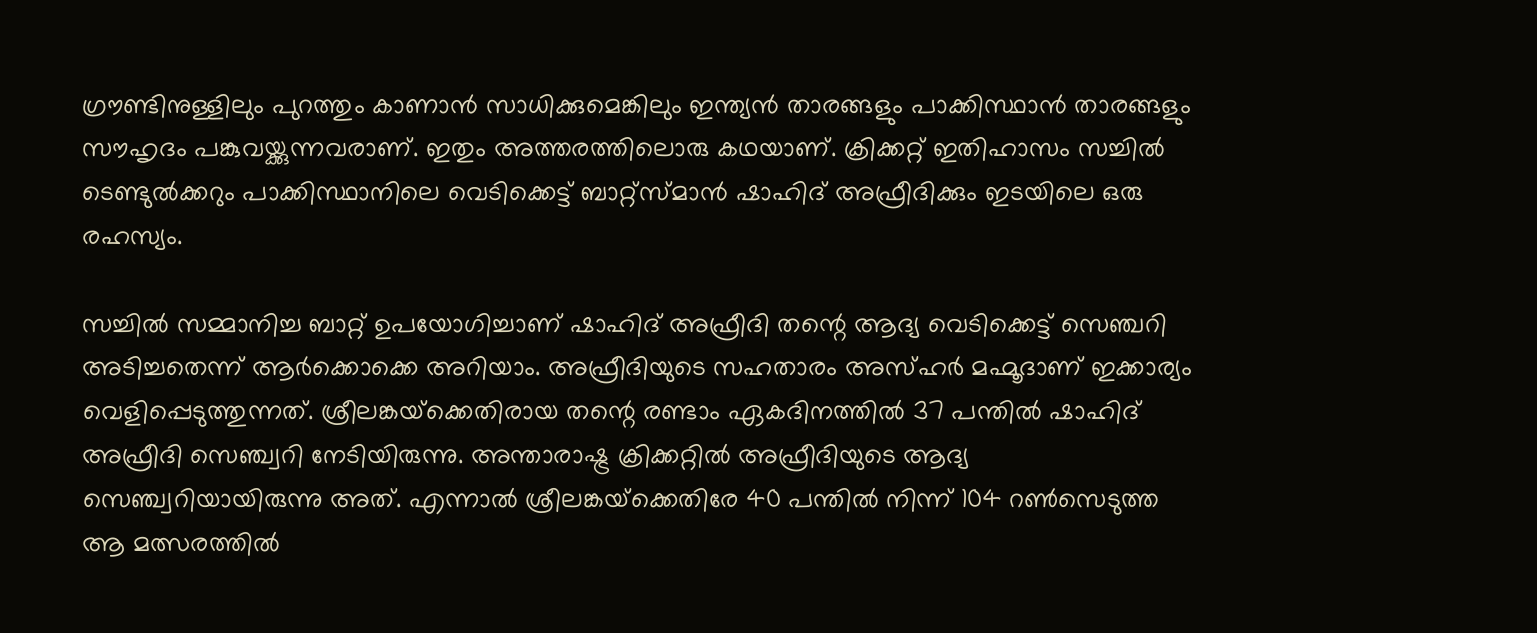ഗ്രൗണ്ടിനുള്ളിലും പുറത്തും കാണാന്‍ സാധിക്കുമെങ്കിലും ഇന്ത്യന്‍ താരങ്ങളും പാക്കിസ്ഥാന്‍ താരങ്ങളും സൗഹൃദം പങ്കുവയ്ക്കുന്നവരാണ്. ഇതും അത്തരത്തിലൊരു കഥയാണ്. ക്രിക്കറ്റ് ഇതിഹാസം സച്ചില്‍ ടെണ്ടുല്‍ക്കറും പാക്കിസ്ഥാനിലെ വെടിക്കെട്ട് ബാറ്റ്‌സ്മാന്‍ ഷാഹിദ് അഫ്രീദിക്കും ഇടയിലെ ഒരു രഹസ്യം.

സച്ചില്‍ സമ്മാനിച്ച ബാറ്റ് ഉപയോഗിച്ചാണ് ഷാഹിദ് അഫ്രീദി തന്റെ ആദ്യ വെടിക്കെട്ട് സെഞ്ചറി അടിച്ചതെന്ന് ആര്‍ക്കൊക്കെ അറിയാം. അഫ്രീദിയുടെ സഹതാരം അസ്ഹര്‍ മഹ്മൂദാണ് ഇക്കാര്യം വെളിപ്പെടുത്തുന്നത്. ശ്രീലങ്കയ്‌ക്കെതിരായ തന്റെ രണ്ടാം ഏകദിനത്തില്‍ 37 പന്തില്‍ ഷാഹിദ് അഫ്രീദി സെഞ്ച്വറി നേടിയിരുന്നു. അന്താരാഷ്ട്ര ക്രിക്കറ്റില്‍ അഫ്രീദിയുടെ ആദ്യ സെഞ്ച്വറിയായിരുന്നു അത്. എന്നാല്‍ ശ്രീലങ്കയ്‌ക്കെതിരേ 40 പന്തില്‍ നിന്ന് 104 റണ്‍സെടുത്ത ആ മത്സരത്തില്‍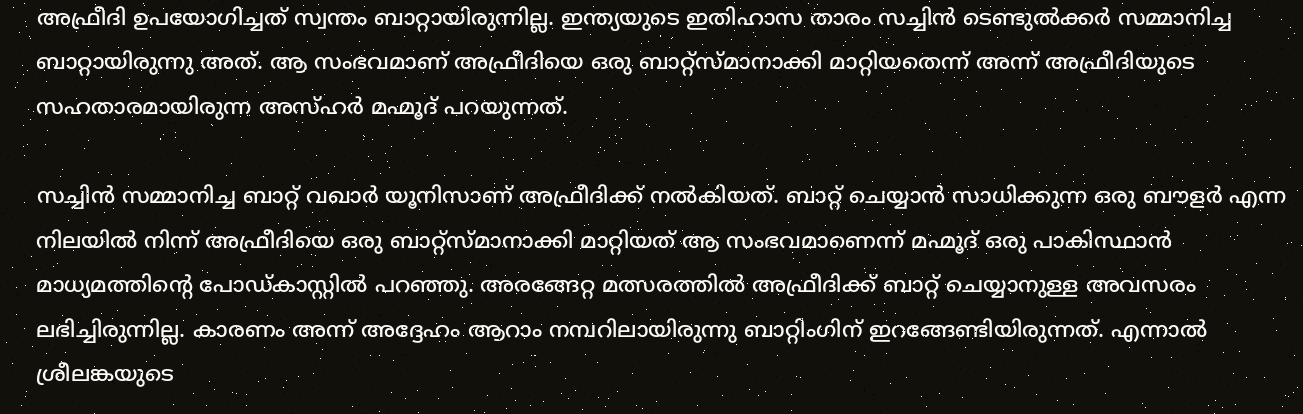അഫ്രീദി ഉപയോഗിച്ചത് സ്വന്തം ബാറ്റായിരുന്നില്ല. ഇന്ത്യയുടെ ഇതിഹാസ താരം സച്ചിന്‍ ടെണ്ടുല്‍ക്കര്‍ സമ്മാനിച്ച ബാറ്റായിരുന്നു അത്. ആ സംഭവമാണ് അഫ്രീദിയെ ഒരു ബാറ്റ്‌സ്മാനാക്കി മാറ്റിയതെന്ന് അന്ന് അഫ്രീദിയുടെ സഹതാരമായിരുന്ന അസ്ഹര്‍ മഹ്മൂദ് പറയുന്നത്.

സച്ചിന്‍ സമ്മാനിച്ച ബാറ്റ് വഖാര്‍ യൂനിസാണ് അഫ്രീദിക്ക് നല്‍കിയത്. ബാറ്റ് ചെയ്യാന്‍ സാധിക്കുന്ന ഒരു ബൗളര്‍ എന്ന നിലയില്‍ നിന്ന് അഫ്രീദിയെ ഒരു ബാറ്റ്‌സ്മാനാക്കി മാറ്റിയത് ആ സംഭവമാണെന്ന് മഹ്മൂദ് ഒരു പാകിസ്ഥാന്‍ മാധ്യമത്തിന്റെ പോഡ്കാസ്റ്റില്‍ പറഞ്ഞു. അരങ്ങേറ്റ മത്സരത്തില്‍ അഫ്രീദിക്ക് ബാറ്റ് ചെയ്യാനുള്ള അവസരം ലഭിച്ചിരുന്നില്ല. കാരണം അന്ന് അദ്ദേഹം ആറാം നമ്പറിലായിരുന്നു ബാറ്റിംഗിന് ഇറങ്ങേണ്ടിയിരുന്നത്. എന്നാല്‍ ശ്രീലങ്കയുടെ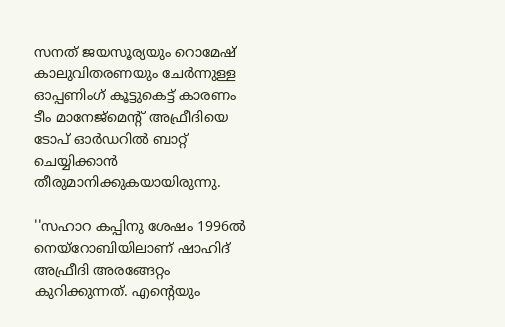സനത് ജയസൂര്യയും റൊമേഷ് കാലുവിതരണയും ചേര്‍ന്നുള്ള ഓപ്പണിംഗ് കൂട്ടുകെട്ട് കാരണം ടീം മാനേജ്‌മെന്റ് അഫ്രീദിയെ ടോപ് ഓര്‍ഡറില്‍ ബാറ്റ് ചെയ്യിക്കാന്‍ തീരുമാനിക്കുകയായിരുന്നു.

''സഹാറ കപ്പിനു ശേഷം 1996ല്‍ നെയ്‌റോബിയിലാണ് ഷാഹിദ് അഫ്രീദി അരങ്ങേറ്റം കുറിക്കുന്നത്. എന്റെയും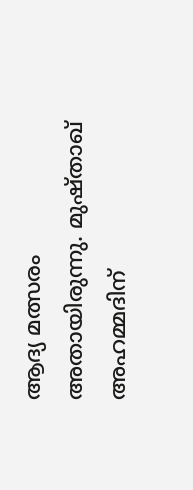ആദ്യ മത്സരം അതായിരുന്നു. മുഷ്താഖ് അഹമ്മദിന്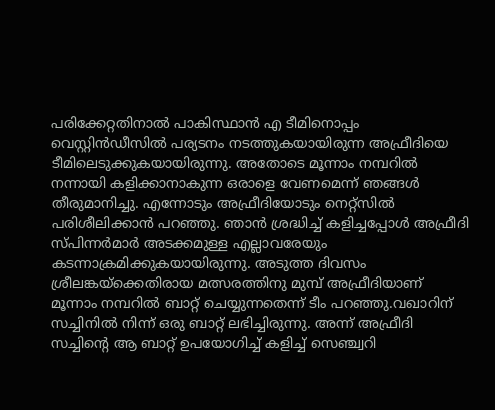പരിക്കേറ്റതിനാല്‍ പാകിസ്ഥാന്‍ എ ടീമിനൊപ്പം വെസ്റ്റിന്‍ഡീസില്‍ പര്യടനം നടത്തുകയായിരുന്ന അഫ്രീദിയെ ടീമിലെടുക്കുകയായിരുന്നു. അതോടെ മൂന്നാം നമ്പറില്‍ നന്നായി കളിക്കാനാകുന്ന ഒരാളെ വേണമെന്ന് ഞങ്ങള്‍ തീരുമാനിച്ചു. എന്നോടും അഫ്രീദിയോടും നെറ്റ്‌സില്‍ പരിശീലിക്കാന്‍ പറഞ്ഞു. ഞാന്‍ ശ്രദ്ധിച്ച് കളിച്ചപ്പോള്‍ അഫ്രീദി സ്പിന്നര്‍മാര്‍ അടക്കമുള്ള എല്ലാവരേയും കടന്നാക്രമിക്കുകയായിരുന്നു. അടുത്ത ദിവസം ശ്രീലങ്കയ്‌ക്കെതിരായ മത്സരത്തിനു മുമ്പ് അഫ്രീദിയാണ് മൂന്നാം നമ്പറില്‍ ബാറ്റ് ചെയ്യുന്നതെന്ന് ടീം പറഞ്ഞു.വഖാറിന് സച്ചിനില്‍ നിന്ന് ഒരു ബാറ്റ് ലഭിച്ചിരുന്നു. അന്ന് അഫ്രീദി സച്ചിന്റെ ആ ബാറ്റ് ഉപയോഗിച്ച് കളിച്ച് സെഞ്ച്വറി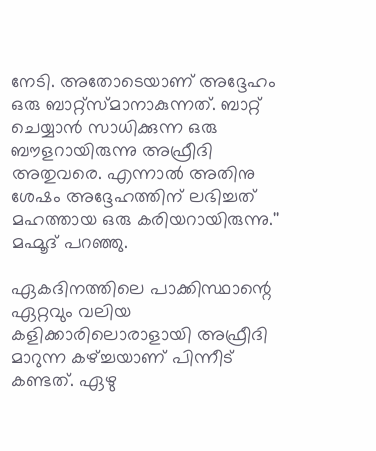നേടി. അതോടെയാണ് അദ്ദേഹം ഒരു ബാറ്റ്‌സ്മാനാകുന്നത്. ബാറ്റ് ചെയ്യാന്‍ സാധിക്കുന്ന ഒരു ബൗളറായിരുന്നു അഫ്രീദി അതുവരെ. എന്നാല്‍ അതിനു ശേഷം അദ്ദേഹത്തിന് ലഭിച്ചത് മഹത്തായ ഒരു കരിയറായിരുന്നു.'' മഹ്മൂദ് പറഞ്ഞു.

ഏകദിനത്തിലെ പാക്കിസ്ഥാന്റെ ഏറ്റവും വലിയ കളിക്കാരിലൊരാളായി അഫ്രീദി മാറുന്ന കഴ്ച്ചയാണ് പിന്നീട് കണ്ടത്. ഏഴു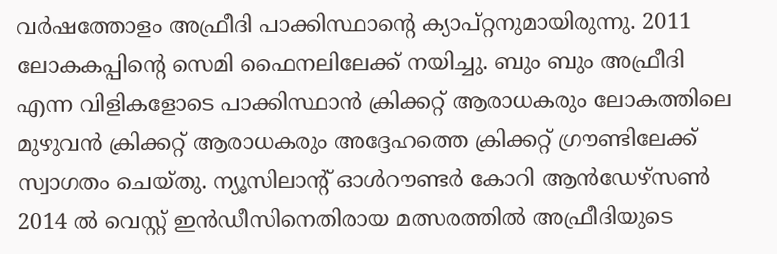വര്‍ഷത്തോളം അഫ്രീദി പാക്കിസ്ഥാന്റെ ക്യാപ്റ്റനുമായിരുന്നു. 2011 ലോകകപ്പിന്റെ സെമി ഫൈനലിലേക്ക് നയിച്ചു. ബും ബും അഫ്രീദി എന്ന വിളികളോടെ പാക്കിസ്ഥാന്‍ ക്രിക്കറ്റ് ആരാധകരും ലോകത്തിലെ മുഴുവന്‍ ക്രിക്കറ്റ് ആരാധകരും അദ്ദേഹത്തെ ക്രിക്കറ്റ് ഗ്രൗണ്ടിലേക്ക് സ്വാഗതം ചെയ്തു. ന്യൂസിലാന്റ് ഓള്‍റൗണ്ടര്‍ കോറി ആന്‍ഡേഴ്‌സണ്‍ 2014 ല്‍ വെസ്റ്റ് ഇന്‍ഡീസിനെതിരായ മത്സരത്തില്‍ അഫ്രീദിയുടെ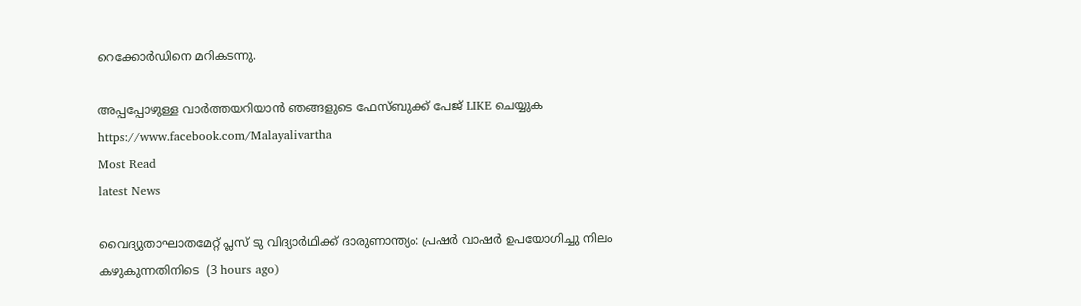റെക്കോര്‍ഡിനെ മറികടന്നു.

അപ്പപ്പോഴുള്ള വാര്‍ത്തയറിയാന്‍ ഞങ്ങളുടെ ഫേസ്‌ബുക്ക്‌ പേജ് LIKE ചെയ്യുക
https://www.facebook.com/Malayalivartha
Most Read
latest News

വൈദ്യുതാഘാതമേറ്റ് പ്ലസ് ടു വിദ്യാര്‍ഥിക്ക് ദാരുണാന്ത്യം: പ്രഷര്‍ വാഷര്‍ ഉപയോഗിച്ചു നിലം കഴുകുന്നതിനിടെ  (3 hours ago)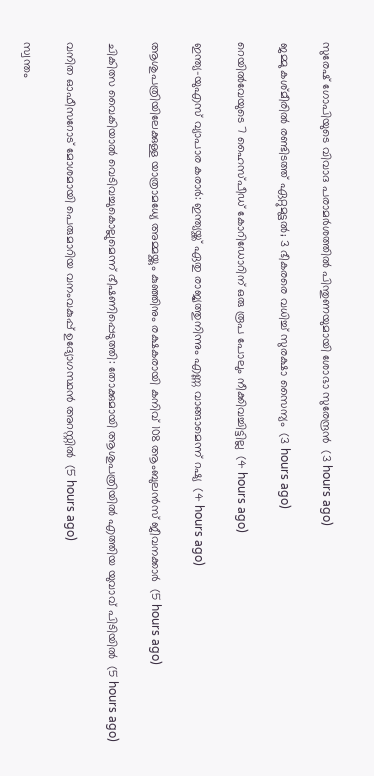സുരേഷ് ഗോപിയുടെ വിവാദ പരാമര്‍ശത്തില്‍ പിന്തുണയുമായി ശോഭാ സുരേന്ദ്രന്‍  (3 hours ago)

ജമ്മു കശ്മീരില്‍ രണ്ടിടത്ത് ഏറ്റുമുട്ടല്‍; 3 ഭീകരരെ വധിച്ച് സുരക്ഷാ സൈന്യം  (3 hours ago)

റെയില്‍വേയുടെ 7 ഹൈസ്പീഡ് കോറിഡോറിന് ഒരു രൂപ പോലും നീക്കിവച്ചിട്ടില്ല  (4 hours ago)

ഇന്ത്യ-യുഎസ് വ്യാപാര കരാര്‍: ഇന്ത്യയ്ക്ക് ഏതു രാജ്യത്തുനിന്നും എണ്ണ വാങ്ങാമെന്ന് റഷ്യ  (4 hours ago)

ആശുപത്രിയിലേക്കുള്ള യാത്രാമധ്യേ അമ്മയ്ക്കും കുഞ്ഞിനും രക്ഷകരായി കനിവ് 108 ആംബുലന്‍സ് ജീവനക്കാര്‍  (5 hours ago)

ചികിത്സ വൈകിയാല്‍ വെടിവച്ചുകൊല്ലുമെന്ന് ഭീഷണിപ്പെടുത്തി: തോക്കുമായി ആശുപത്രിയില്‍ എത്തിയ യുവാവ് പിടിയില്‍  (5 hours ago)

വനിത ഓഫീസറോട് മോശമായി പെരുമാറിയ വനംവകുപ്പ് ഉദ്യോഗസ്ഥന്‍ അറസ്റ്റില്‍  (5 hours ago)

സ്വന്തം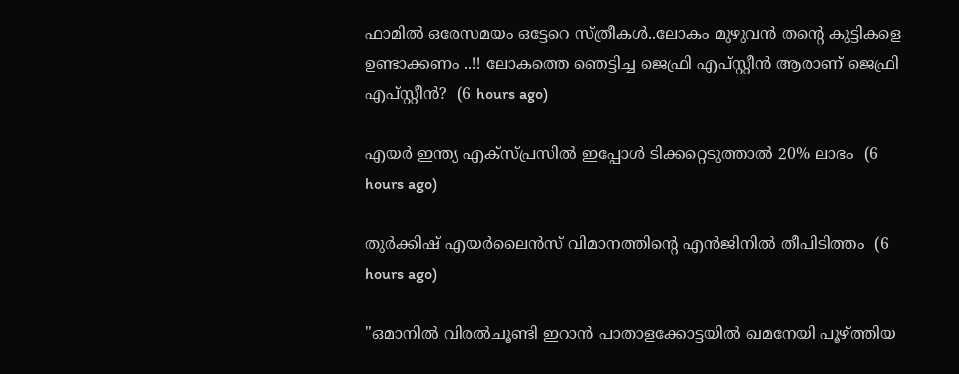ഫാമിൽ ഒരേസമയം ഒട്ടേറെ സ്ത്രീകൾ..ലോകം മുഴുവൻ തന്റെ കുട്ടികളെ ഉണ്ടാക്കണം ..!! ലോകത്തെ ഞെട്ടിച്ച ജെഫ്രി എപ്‌സ്റ്റീൻ ആരാണ് ജെഫ്രി എപ്സ്റ്റീൻ?  (6 hours ago)

എയർ ഇന്ത്യ എക്സ്പ്രസിൽ ഇപ്പോൾ ടിക്കറ്റെടുത്താൽ 20% ലാഭം  (6 hours ago)

തുര്‍ക്കിഷ് എയര്‍ലൈന്‍സ് വിമാനത്തിന്റെ എന്‍ജിനില്‍ തീപിടിത്തം  (6 hours ago)

"ഒമാനില്‍ വിരല്‍ചൂണ്ടി ഇറാന്‍ പാതാളക്കോട്ടയില്‍ ഖമനേയി പൂഴ്ത്തിയ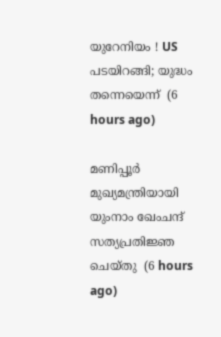യുറേനിയം ! US പടയിറങ്ങി; യുദ്ധം തന്നെയെന്ന്  (6 hours ago)

മണിപ്പൂര്‍ മുഖ്യമന്ത്രിയായി യുംനാം ഖേംചന്ദ് സത്യപ്രതിജ്ഞ ചെയ്തു  (6 hours ago)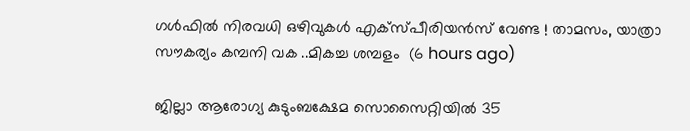ഗള്‍ഫില്‍ നിരവധി ഒഴിവുകൾ എക്സ്പീരിയൻസ് വേണ്ട ! താമസം, യാത്രാ സൗകര്യം കമ്പനി വക ..മികച്ച ശമ്പളം  (6 hours ago)

ജില്ലാ ആരോഗ്യ കുടുംബക്ഷേമ സൊസൈറ്റിയില്‍ 35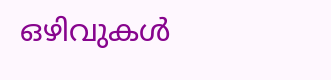ഒഴിവുകള്‍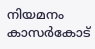നിയമനം കാസര്‍കോട്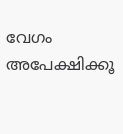വേഗം അപേക്ഷിക്കൂ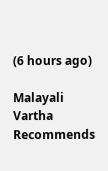(6 hours ago)

Malayali Vartha Recommends